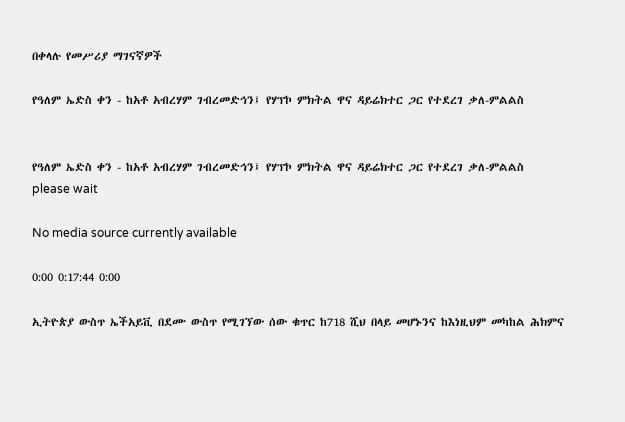በቀላሉ የመሥሪያ ማገናኛዎች

የዓለም ኤድስ ቀን - ከአቶ አብረሃም ገብረመድኅን፤ የሃፕኮ ምክትል ዋና ዳይሬክተር ጋር የተደረገ ቃለ-ምልልስ


የዓለም ኤድስ ቀን - ከአቶ አብረሃም ገብረመድኅን፤ የሃፕኮ ምክትል ዋና ዳይሬክተር ጋር የተደረገ ቃለ-ምልልስ
please wait

No media source currently available

0:00 0:17:44 0:00

ኢትዮጵያ ውስጥ ኤችአይቪ በደሙ ውስጥ የሚገኘው ሰው ቁጥር ከ718 ሺህ በላይ መሆኑንና ከእነዚህም መካከል ሕክምና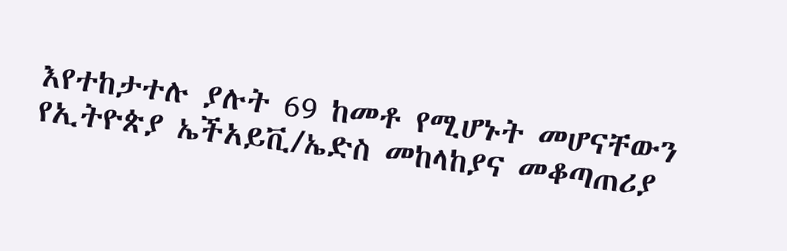እየተከታተሉ ያሉት 69 ከመቶ የሚሆኑት መሆናቸውን የኢትዮጵያ ኤችአይቪ/ኤድስ መከላከያና መቆጣጠሪያ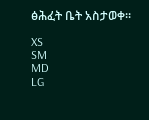ፅሕፈት ቤት አስታወቀ።

XS
SM
MD
LG